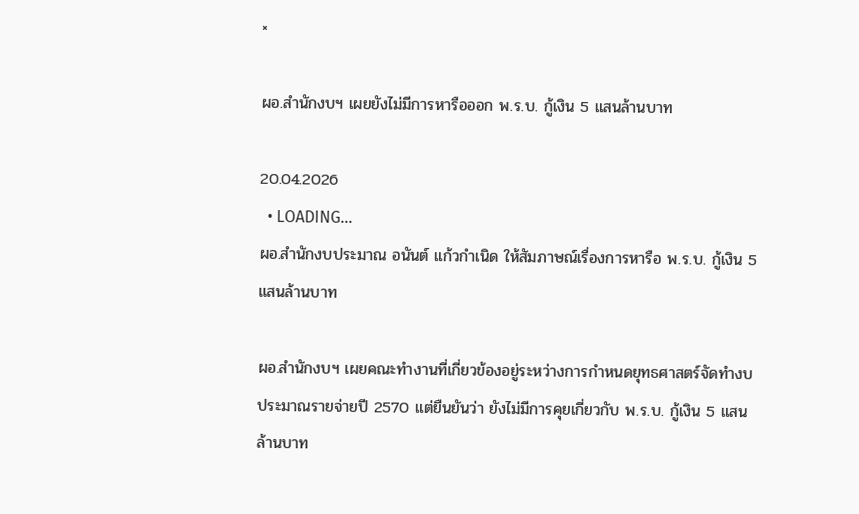×

ผอ.สำนักงบฯ เผยยังไม่มีการหารือออก พ.ร.บ. กู้เงิน 5 แสนล้านบาท

20.04.2026
  • LOADING...
ผอ.สำนักงบประมาณ อนันต์ แก้วกำเนิด ให้สัมภาษณ์เรื่องการหารือ พ.ร.บ. กู้เงิน 5 แสนล้านบาท

ผอ.สำนักงบฯ เผยคณะทำงานที่เกี่ยวข้องอยู่ระหว่างการกำหนดยุทธศาสตร์จัดทำงบประมาณรายจ่ายปี 2570 แต่ยืนยันว่า ยังไม่มีการคุยเกี่ยวกับ พ.ร.บ. กู้เงิน 5 แสนล้านบาท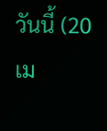วันนี้ (20 เม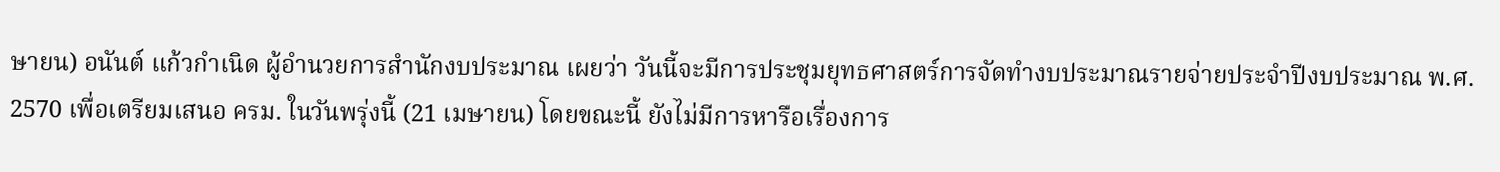ษายน) อนันต์ แก้วกำเนิด ผู้อำนวยการสำนักงบประมาณ เผยว่า วันนี้จะมีการประชุมยุทธศาสตร์การจัดทำงบประมาณรายจ่ายประจำปีงบประมาณ พ.ศ. 2570 เพื่อเตรียมเสนอ ครม. ในวันพรุ่งนี้ (21 เมษายน) โดยขณะนี้ ยังไม่มีการหารือเรื่องการ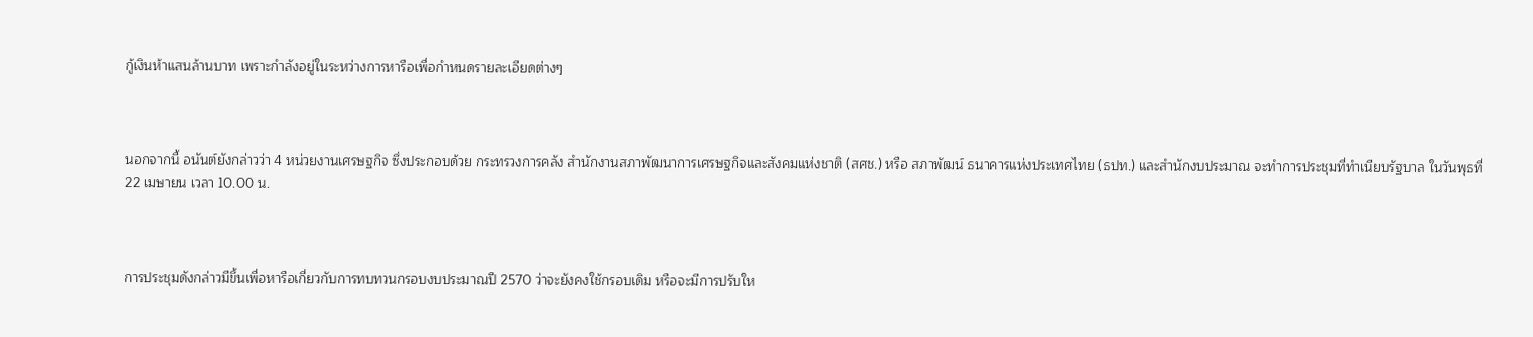กู้เงินห้าแสนล้านบาท เพราะกำลังอยู่ในระหว่างการหารือเพื่อกำหนดรายละเอียดต่างๆ



นอกจากนี้ อนันต์ยังกล่าวว่า 4 หน่วยงานเศรษฐกิจ ซึ่งประกอบด้วย กระทรวงการคลัง สำนักงานสภาพัฒนาการเศรษฐกิจและสังคมแห่งชาติ (สศช.) หรือ สภาพัฒน์ ธนาคารแห่งประเทศไทย (ธปท.) และสำนักงบประมาณ จะทำการประชุมที่ทำเนียบรัฐบาล ในวันพุธที่ 22 เมษายน เวลา 10.00 น.



การประชุมดังกล่าวมีขึ้นเพื่อหารือเกี่ยวกับการทบทวนกรอบงบประมาณปี 2570 ว่าจะยังคงใช้กรอบเดิม หรือจะมีการปรับให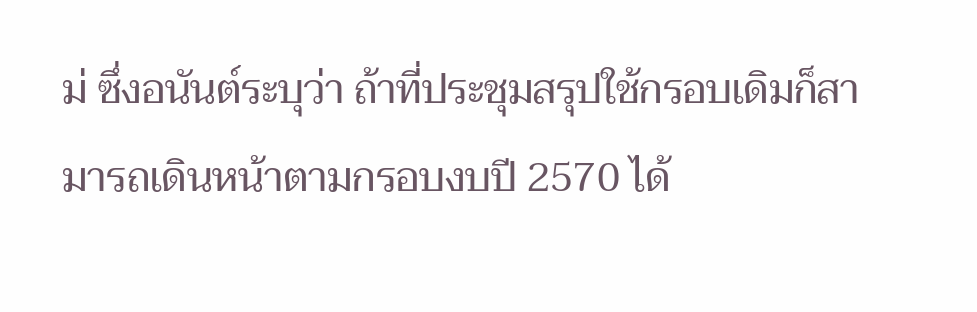ม่ ซึ่งอนันต์ระบุว่า ถ้าที่ประชุมสรุปใช้กรอบเดิมก็สามารถเดินหน้าตามกรอบงบปี 2570 ได้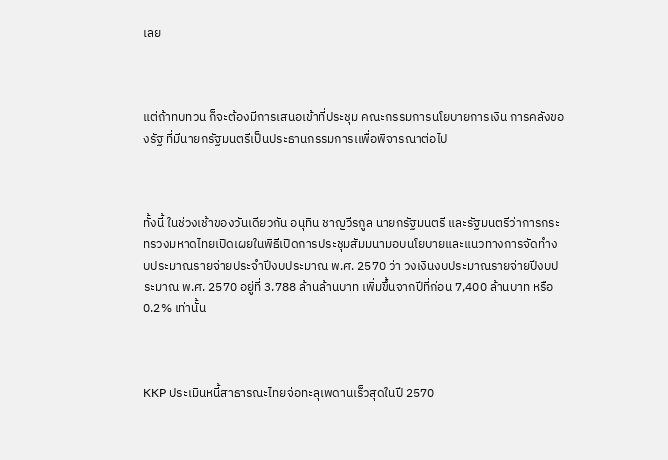เลย



แต่ถ้าทบทวน ก็จะต้องมีการเสนอเข้าที่ประชุม คณะกรรมการนโยบายการเงิน การคลังของรัฐ ที่มีนายกรัฐมนตรีเป็นประธานกรรมการเเพื่อพิจารณาต่อไป



ทั้งนี้ ในช่วงเช้าของวันเดียวกัน อนุทิน ชาญวีรกูล นายกรัฐมนตรี และรัฐมนตรีว่าการกระทรวงมหาดไทยเปิดเผยในพิธีเปิดการประชุมสัมมนามอบนโยบายและแนวทางการจัดทำงบประมาณรายจ่ายประจำปีงบประมาณ พ.ศ. 2570 ว่า วงเงินงบประมาณรายจ่ายปีงบประมาณ พ.ศ. 2570 อยู่ที่ 3.788 ล้านล้านบาท เพิ่มขึ้นจากปีที่ก่อน 7,400 ล้านบาท หรือ 0.2% เท่านั้น



KKP ประเมินหนี้สาธารณะไทยจ่อทะลุเพดานเร็วสุดในปี 2570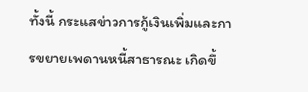ทั้งนี้ กระแสข่าวการกู้เงินเพิ่มและการขยายเพดานหนี้สาธารณะ เกิดขึ้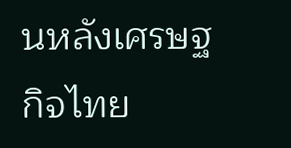นหลังเศรษฐกิจไทย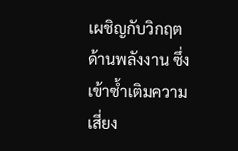เผชิญกับวิกฤตด้านพลังงาน ซึ่งเข้าซ้ำเติมความเสี่ยง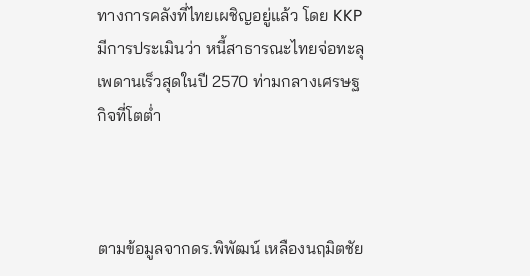ทางการคลังที่ไทยเผชิญอยู่แล้ว โดย KKP มีการประเมินว่า หนี้สาธารณะไทยจ่อทะลุเพดานเร็วสุดในปี 2570 ท่ามกลางเศรษฐกิจที่โตต่ำ



ตามข้อมูลจากดร.พิพัฒน์ เหลืองนฤมิตชัย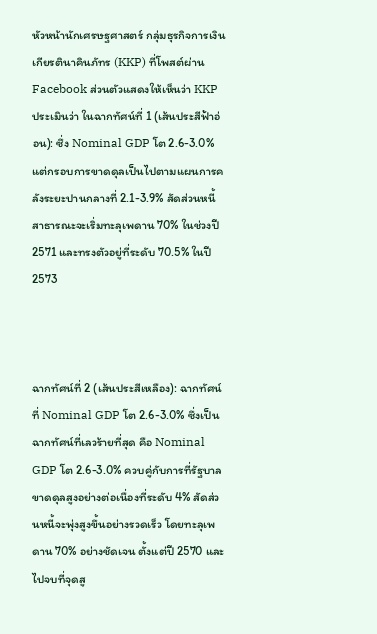หัวหน้านักเศรษฐศาสตร์ กลุ่มธุรกิจการเงินเกียรตินาคินภัทร (KKP) ที่โพสต์ผ่าน Facebook ส่วนตัวแสดงให้เห็นว่า KKP ประเมินว่า ในฉากทัศน์ที่ 1 (เส้นประสีฟ้าอ่อน): ซึ่ง Nominal GDP โต 2.6-3.0% แต่กรอบการขาดดุลเป็นไปตามแผนการคลังระยะปานกลางที่ 2.1-3.9% สัดส่วนหนี้สาธารณะจะเริ่มทะลุเพดาน 70% ในช่วงปี 2571 และทรงตัวอยู่ที่ระดับ 70.5% ในปี 2573



ฉากทัศน์ที่ 2 (เส้นประสีเหลือง): ฉากทัศน์ที่ Nominal GDP โต 2.6-3.0% ซึ่งเป็นฉากทัศน์ที่เลวร้ายที่สุด คือ Nominal GDP โต 2.6-3.0% ควบคู่กับการที่รัฐบาลขาดดุลสูงอย่างต่อเนื่องที่ระดับ 4% สัดส่วนหนี้จะพุ่งสูงขึ้นอย่างรวดเร็ว โดยทะลุเพดาน 70% อย่างชัดเจน ตั้งแต่ปี 2570 และไปจบที่จุดสู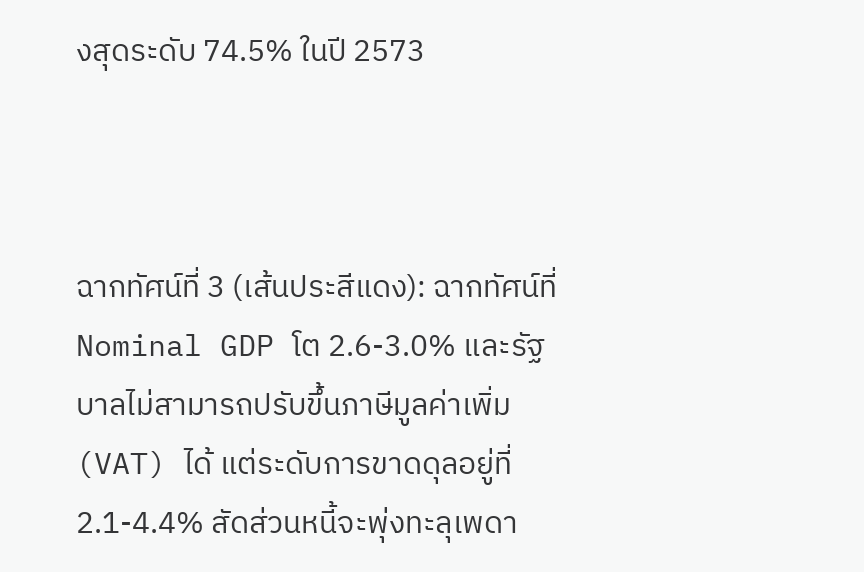งสุดระดับ 74.5% ในปี 2573



ฉากทัศน์ที่ 3 (เส้นประสีแดง): ฉากทัศน์ที่ Nominal GDP โต 2.6-3.0% และรัฐบาลไม่สามารถปรับขึ้นภาษีมูลค่าเพิ่ม (VAT) ได้ แต่ระดับการขาดดุลอยู่ที่ 2.1-4.4% สัดส่วนหนี้จะพุ่งทะลุเพดา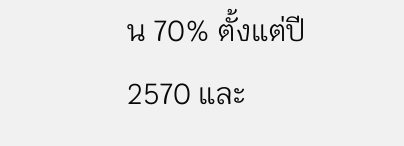น 70% ตั้งแต่ปี 2570 และ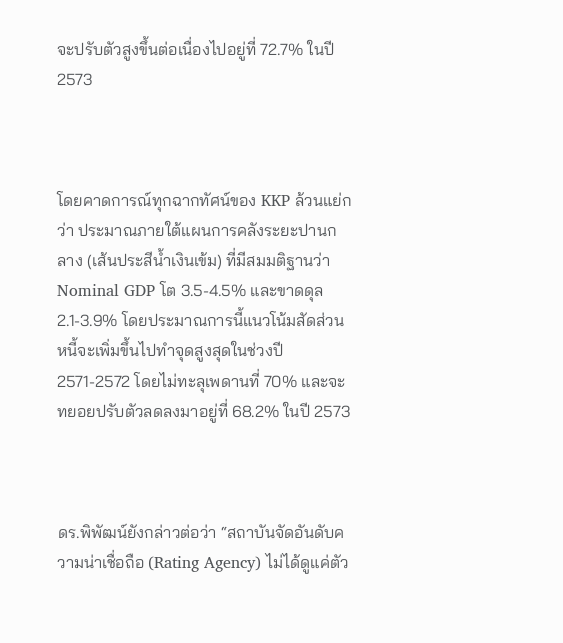จะปรับตัวสูงขึ้นต่อเนื่องไปอยู่ที่ 72.7% ในปี 2573



โดยคาดการณ์ทุกฉากทัศน์ของ KKP ล้วนแย่กว่า ประมาณภายใต้แผนการคลังระยะปานกลาง (เส้นประสีน้ำเงินเข้ม) ที่มีสมมติฐานว่า Nominal GDP โต 3.5-4.5% และขาดดุล 2.1-3.9% โดยประมาณการนี้แนวโน้มสัดส่วนหนี้จะเพิ่มขึ้นไปทำจุดสูงสุดในช่วงปี 2571-2572 โดยไม่ทะลุเพดานที่ 70% และจะทยอยปรับตัวลดลงมาอยู่ที่ 68.2% ในปี 2573



ดร.พิพัฒน์ยังกล่าวต่อว่า “สถาบันจัดอันดับความน่าเชื่อถือ (Rating Agency) ไม่ได้ดูแค่ตัว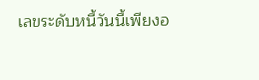เลขระดับหนี้วันนี้เพียงอ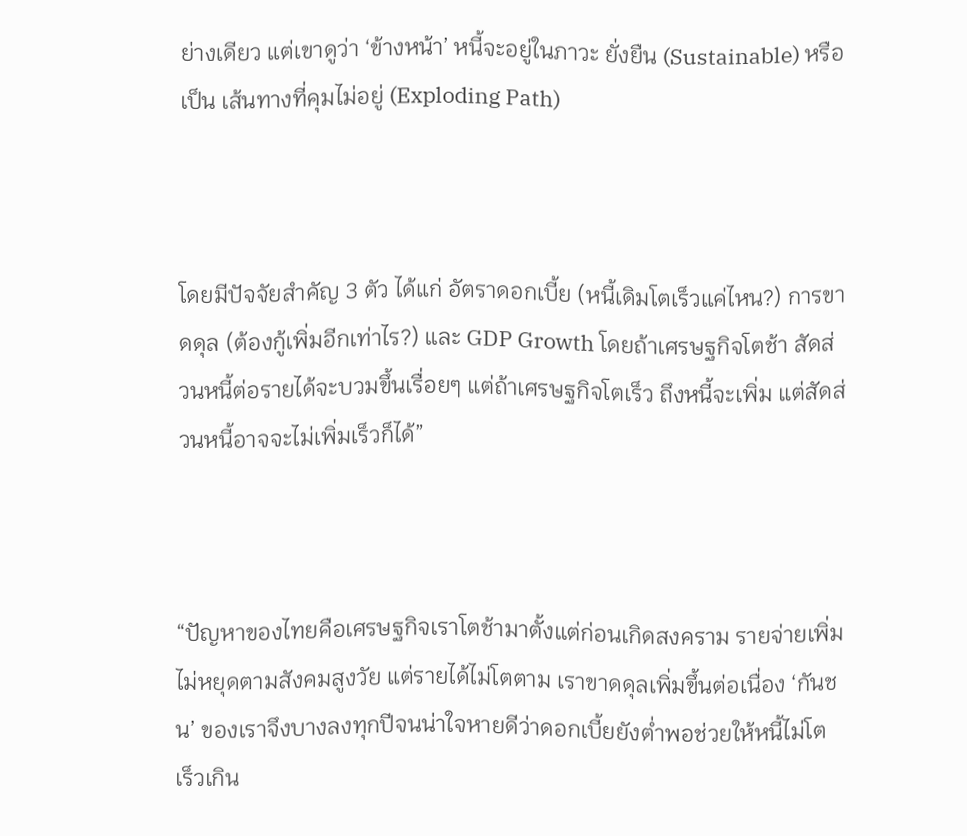ย่างเดียว แต่เขาดูว่า ‘ข้างหน้า’ หนี้จะอยู่ในภาวะ ยั่งยืน (Sustainable) หรือเป็น เส้นทางที่คุมไม่อยู่ (Exploding Path)



โดยมีปัจจัยสำคัญ 3 ตัว ได้แก่ อัตราดอกเบี้ย (หนี้เดิมโตเร็วแค่ไหน?) การขาดดุล (ต้องกู้เพิ่มอีกเท่าไร?) และ GDP Growth โดยถ้าเศรษฐกิจโตช้า สัดส่วนหนี้ต่อรายได้จะบวมขึ้นเรื่อยๆ แต่ถ้าเศรษฐกิจโตเร็ว ถึงหนี้จะเพิ่ม แต่สัดส่วนหนี้อาจจะไม่เพิ่มเร็วก็ได้”



“ปัญหาของไทยคือเศรษฐกิจเราโตช้ามาตั้งแต่ก่อนเกิดสงคราม รายจ่ายเพิ่มไม่หยุดตามสังคมสูงวัย แต่รายได้ไม่โตตาม เราขาดดุลเพิ่มขึ้นต่อเนื่อง ‘กันชน’ ของเราจึงบางลงทุกปีจนน่าใจหายดีว่าดอกเบี้ยยังต่ำพอช่วยให้หนี้ไม่โตเร็วเกิน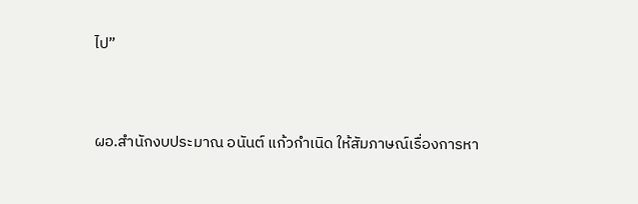ไป”



ผอ.สำนักงบประมาณ อนันต์ แก้วกำเนิด ให้สัมภาษณ์เรื่องการหา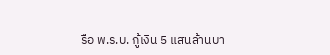รือ พ.ร.บ. กู้เงิน 5 แสนล้านบา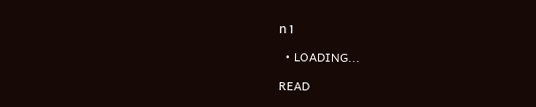ท 1

  • LOADING...

READ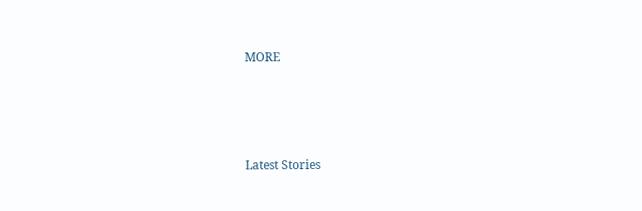MORE





Latest Stories